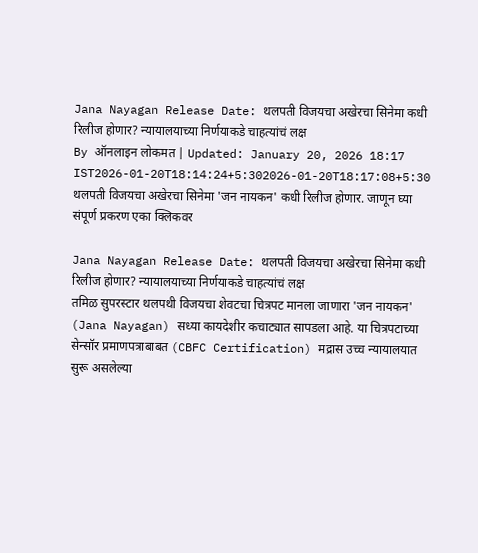Jana Nayagan Release Date: थलपती विजयचा अखेरचा सिनेमा कधी रिलीज होणार? न्यायालयाच्या निर्णयाकडे चाहत्यांचं लक्ष
By ऑनलाइन लोकमत | Updated: January 20, 2026 18:17 IST2026-01-20T18:14:24+5:302026-01-20T18:17:08+5:30
थलपती विजयचा अखेरचा सिनेमा 'जन नायकन' कधी रिलीज होणार. जाणून घ्या संपूर्ण प्रकरण एका क्लिकवर

Jana Nayagan Release Date: थलपती विजयचा अखेरचा सिनेमा कधी रिलीज होणार? न्यायालयाच्या निर्णयाकडे चाहत्यांचं लक्ष
तमिळ सुपरस्टार थलपथी विजयचा शेवटचा चित्रपट मानला जाणारा 'जन नायकन' (Jana Nayagan) सध्या कायदेशीर कचाट्यात सापडला आहे. या चित्रपटाच्या सेन्सॉर प्रमाणपत्राबाबत (CBFC Certification) मद्रास उच्च न्यायालयात सुरू असलेल्या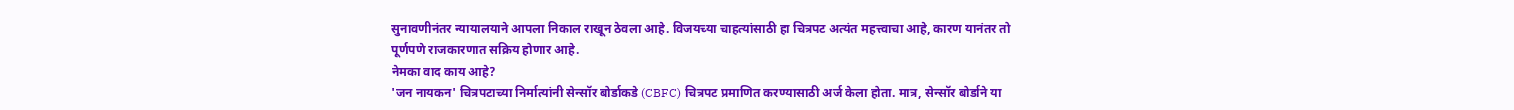सुनावणीनंतर न्यायालयाने आपला निकाल राखून ठेवला आहे. विजयच्या चाहत्यांसाठी हा चित्रपट अत्यंत महत्त्वाचा आहे, कारण यानंतर तो पूर्णपणे राजकारणात सक्रिय होणार आहे.
नेमका वाद काय आहे?
'जन नायकन' चित्रपटाच्या निर्मात्यांनी सेन्सॉर बोर्डाकडे (CBFC) चित्रपट प्रमाणित करण्यासाठी अर्ज केला होता. मात्र, सेन्सॉर बोर्डाने या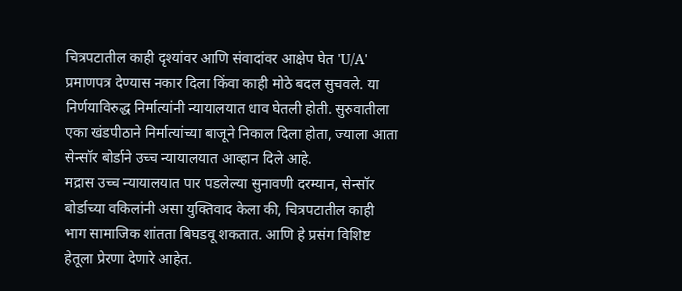चित्रपटातील काही दृश्यांवर आणि संवादांवर आक्षेप घेत 'U/A' प्रमाणपत्र देण्यास नकार दिला किंवा काही मोठे बदल सुचवले. या निर्णयाविरुद्ध निर्मात्यांनी न्यायालयात धाव घेतली होती. सुरुवातीला एका खंडपीठाने निर्मात्यांच्या बाजूने निकाल दिला होता, ज्याला आता सेन्सॉर बोर्डाने उच्च न्यायालयात आव्हान दिले आहे.
मद्रास उच्च न्यायालयात पार पडलेल्या सुनावणी दरम्यान, सेन्सॉर बोर्डाच्या वकिलांनी असा युक्तिवाद केला की, चित्रपटातील काही भाग सामाजिक शांतता बिघडवू शकतात. आणि हे प्रसंग विशिष्ट हेतूला प्रेरणा देणारे आहेत.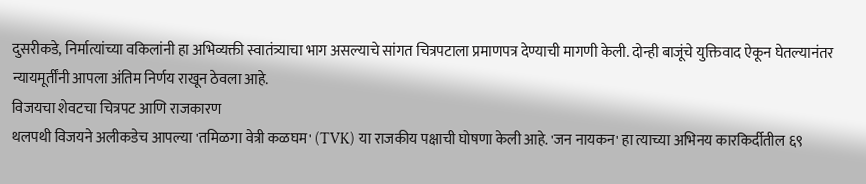दुसरीकडे, निर्मात्यांच्या वकिलांनी हा अभिव्यक्ती स्वातंत्र्याचा भाग असल्याचे सांगत चित्रपटाला प्रमाणपत्र देण्याची मागणी केली. दोन्ही बाजूंचे युक्तिवाद ऐकून घेतल्यानंतर न्यायमूर्तींनी आपला अंतिम निर्णय राखून ठेवला आहे.
विजयचा शेवटचा चित्रपट आणि राजकारण
थलपथी विजयने अलीकडेच आपल्या 'तमिळगा वेत्री कळघम' (TVK) या राजकीय पक्षाची घोषणा केली आहे. 'जन नायकन' हा त्याच्या अभिनय कारकिर्दीतील ६९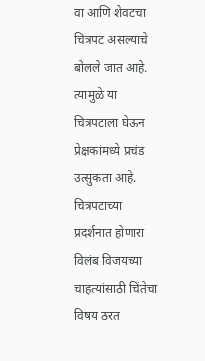वा आणि शेवटचा चित्रपट असल्याचे बोलले जात आहे. त्यामुळे या चित्रपटाला घेऊन प्रेक्षकांमध्ये प्रचंड उत्सुकता आहे. चित्रपटाच्या प्रदर्शनात होणारा विलंब विजयच्या चाहत्यांसाठी चिंतेचा विषय ठरत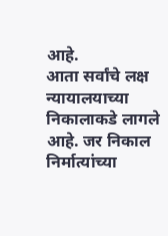आहे.
आता सर्वांचे लक्ष न्यायालयाच्या निकालाकडे लागले आहे. जर निकाल निर्मात्यांच्या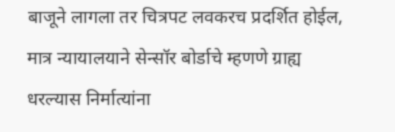बाजूने लागला तर चित्रपट लवकरच प्रदर्शित होईल, मात्र न्यायालयाने सेन्सॉर बोर्डाचे म्हणणे ग्राह्य धरल्यास निर्मात्यांना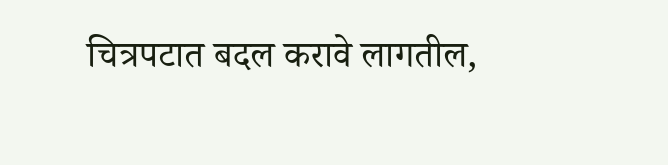चित्रपटात बदल करावे लागतील,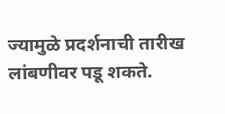ज्यामुळे प्रदर्शनाची तारीख लांबणीवर पडू शकते.